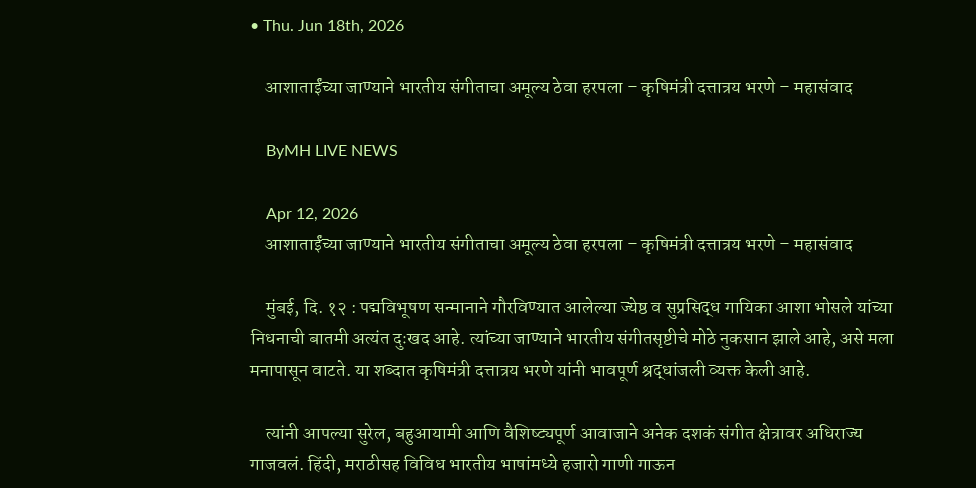• Thu. Jun 18th, 2026

    आशाताईंच्या जाण्याने भारतीय संगीताचा अमूल्य ठेवा हरपला – कृषिमंत्री दत्तात्रय भरणे – महासंवाद

    ByMH LIVE NEWS

    Apr 12, 2026
    आशाताईंच्या जाण्याने भारतीय संगीताचा अमूल्य ठेवा हरपला – कृषिमंत्री दत्तात्रय भरणे – महासंवाद

    मुंबई, दि. १२ : पद्मविभूषण सन्मानाने गौरविण्यात आलेल्या ज्येष्ठ व सुप्रसिद्ध गायिका आशा भोसले यांच्या निधनाची बातमी अत्यंत दुःखद आहे. त्यांच्या जाण्याने भारतीय संगीतसृष्टीचे मोठे नुकसान झाले आहे, असे मला मनापासून वाटते. या शब्दात कृषिमंत्री दत्तात्रय भरणे यांनी भावपूर्ण श्रद्धांजली व्यक्त केली आहे.

    त्यांनी आपल्या सुरेल, बहुआयामी आणि वैशिष्ट्यपूर्ण आवाजाने अनेक दशकं संगीत क्षेत्रावर अधिराज्य गाजवलं. हिंदी, मराठीसह विविध भारतीय भाषांमध्ये हजारो गाणी गाऊन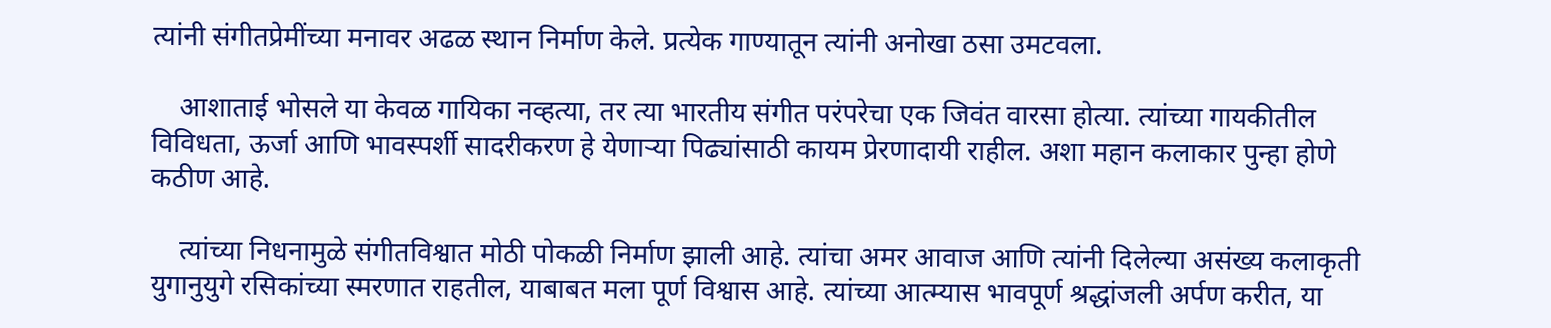त्यांनी संगीतप्रेमींच्या मनावर अढळ स्थान निर्माण केले. प्रत्येक गाण्यातून त्यांनी अनोखा ठसा उमटवला.

    आशाताई भोसले या केवळ गायिका नव्हत्या, तर त्या भारतीय संगीत परंपरेचा एक जिवंत वारसा होत्या. त्यांच्या गायकीतील विविधता, ऊर्जा आणि भावस्पर्शी सादरीकरण हे येणाऱ्या पिढ्यांसाठी कायम प्रेरणादायी राहील. अशा महान कलाकार पुन्हा होणे कठीण आहे.

    त्यांच्या निधनामुळे संगीतविश्वात मोठी पोकळी निर्माण झाली आहे. त्यांचा अमर आवाज आणि त्यांनी दिलेल्या असंख्य कलाकृती युगानुयुगे रसिकांच्या स्मरणात राहतील, याबाबत मला पूर्ण विश्वास आहे. त्यांच्या आत्म्यास भावपूर्ण श्रद्धांजली अर्पण करीत, या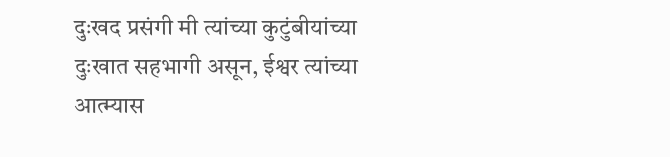दुःखद प्रसंगी मी त्यांच्या कुटुंबीयांच्या दुःखात सहभागी असून, ईश्वर त्यांच्या आत्म्यास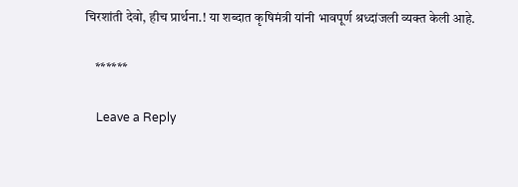चिरशांती देवो, हीच प्रार्थना.! या शब्दात कृषिमंत्री यांनी भावपूर्ण श्रध्दांजली व्यक्त केली आहे.

    ******

    Leave a Reply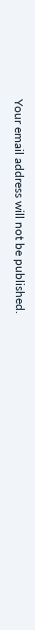Your email address will not be published.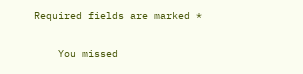Required fields are marked *

    You missed